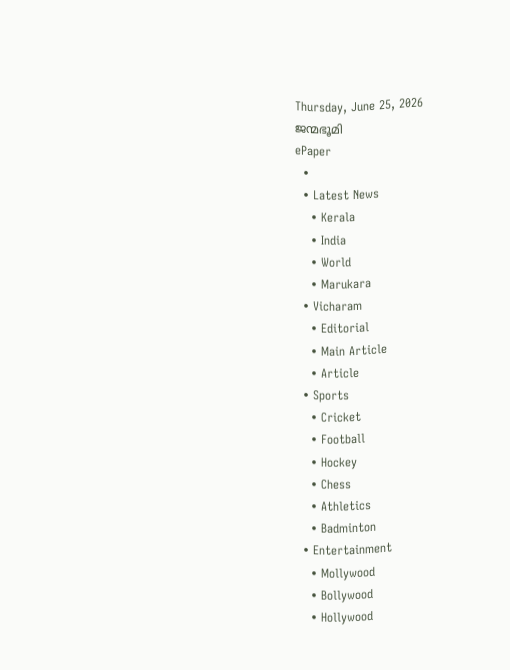Thursday, June 25, 2026
ജന്മഭൂമി
ePaper
  •
  • Latest News
    • Kerala
    • India
    • World
    • Marukara
  • Vicharam
    • Editorial
    • Main Article
    • Article
  • Sports
    • Cricket
    • Football
    • Hockey
    • Chess
    • Athletics
    • Badminton
  • Entertainment
    • Mollywood
    • Bollywood
    • Hollywood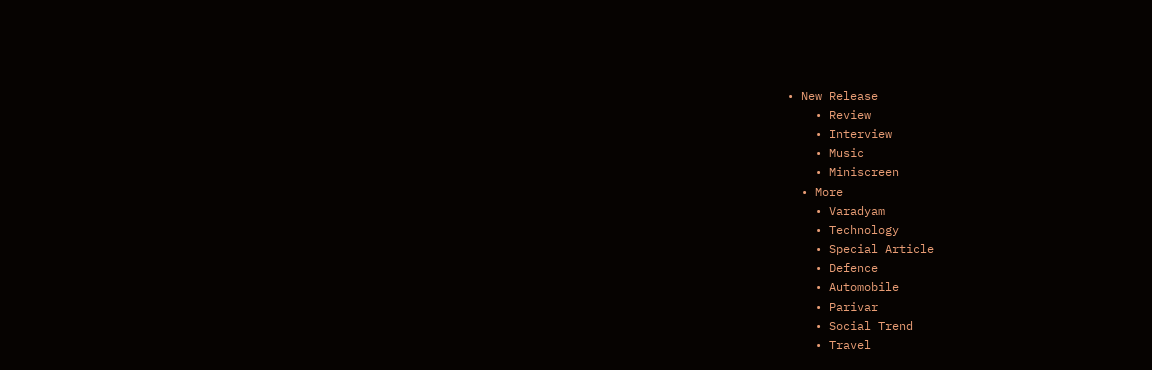• New Release
    • Review
    • Interview
    • Music
    • Miniscreen
  • More
    • Varadyam
    • Technology
    • Special Article
    • Defence
    • Automobile
    • Parivar
    • Social Trend
    • Travel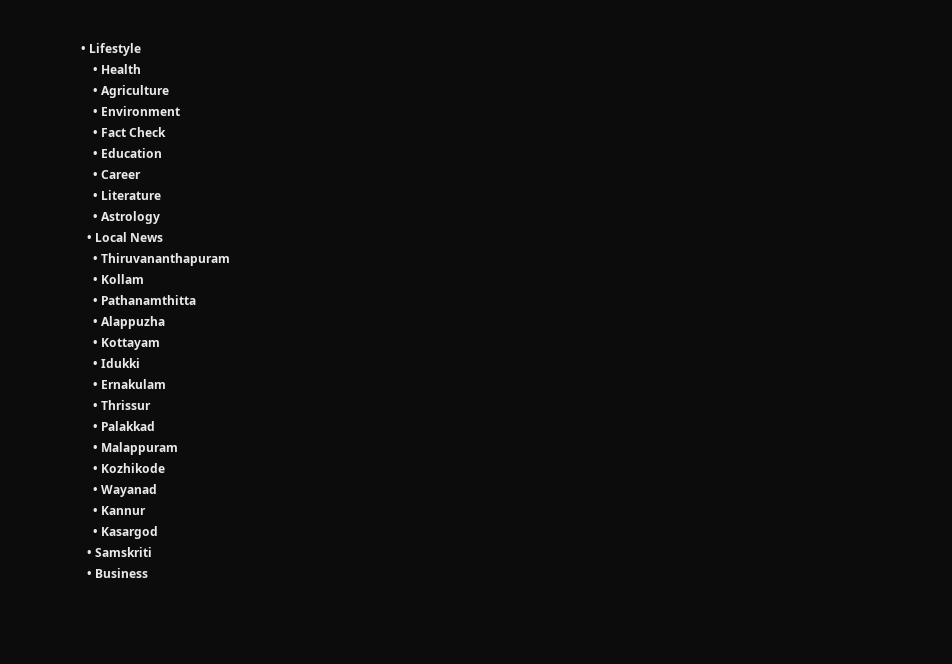• Lifestyle
    • Health
    • Agriculture
    • Environment
    • Fact Check
    • Education
    • Career
    • Literature
    • Astrology
  • Local News
    • Thiruvananthapuram
    • Kollam
    • Pathanamthitta
    • Alappuzha
    • Kottayam
    • Idukki
    • Ernakulam
    • Thrissur
    • Palakkad
    • Malappuram
    • Kozhikode
    • Wayanad
    • Kannur
    • Kasargod
  • Samskriti
  • Business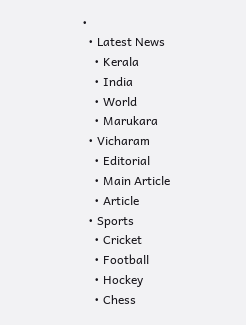•
  • Latest News
    • Kerala
    • India
    • World
    • Marukara
  • Vicharam
    • Editorial
    • Main Article
    • Article
  • Sports
    • Cricket
    • Football
    • Hockey
    • Chess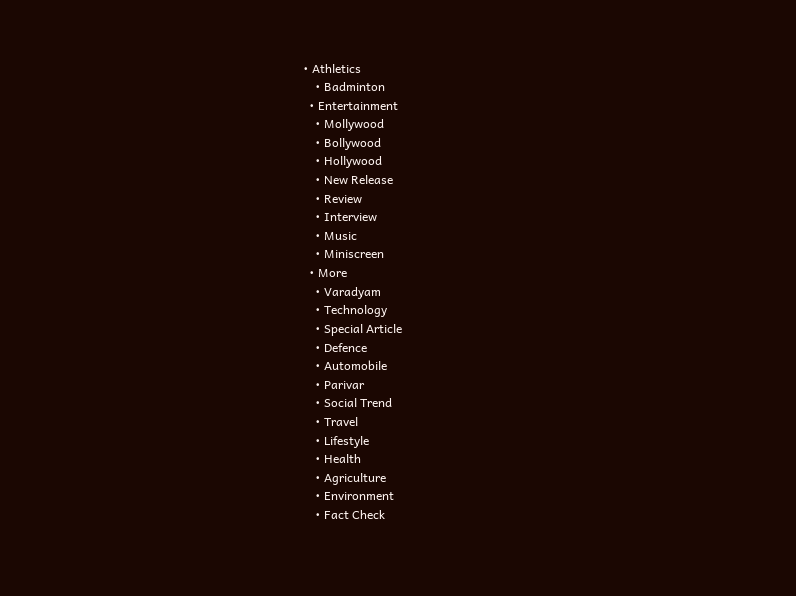• Athletics
    • Badminton
  • Entertainment
    • Mollywood
    • Bollywood
    • Hollywood
    • New Release
    • Review
    • Interview
    • Music
    • Miniscreen
  • More
    • Varadyam
    • Technology
    • Special Article
    • Defence
    • Automobile
    • Parivar
    • Social Trend
    • Travel
    • Lifestyle
    • Health
    • Agriculture
    • Environment
    • Fact Check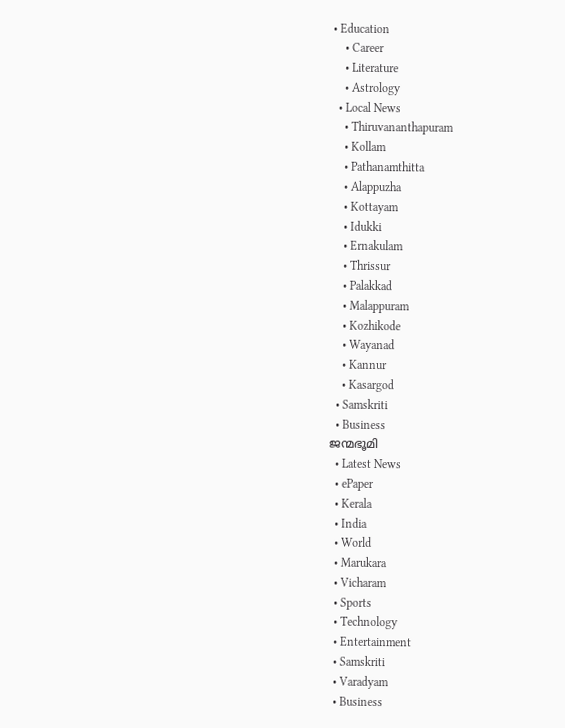• Education
    • Career
    • Literature
    • Astrology
  • Local News
    • Thiruvananthapuram
    • Kollam
    • Pathanamthitta
    • Alappuzha
    • Kottayam
    • Idukki
    • Ernakulam
    • Thrissur
    • Palakkad
    • Malappuram
    • Kozhikode
    • Wayanad
    • Kannur
    • Kasargod
  • Samskriti
  • Business
ജന്മഭൂമി
  • Latest News
  • ePaper
  • Kerala
  • India
  • World
  • Marukara
  • Vicharam
  • Sports
  • Technology
  • Entertainment
  • Samskriti
  • Varadyam
  • Business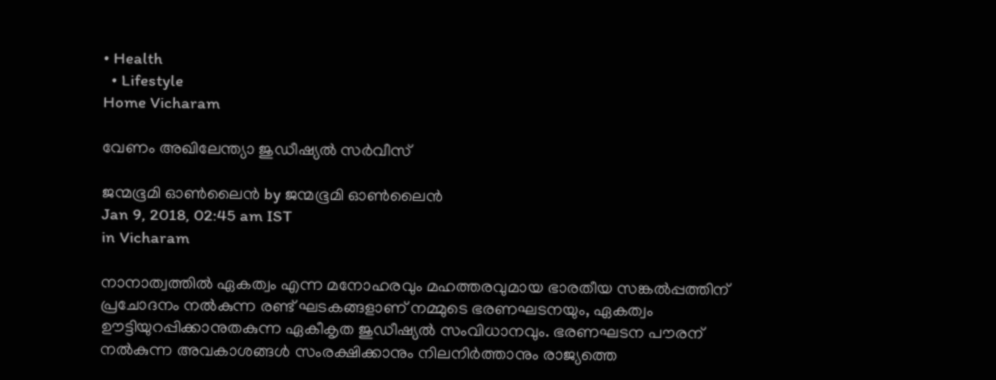• Health
  • Lifestyle
Home Vicharam

വേണം അഖിലേന്ത്യാ ജുഡീഷ്യല്‍ സര്‍വീസ്

ജന്മഭൂമി ഓണ്‍ലൈന്‍ by ജന്മഭൂമി ഓണ്‍ലൈന്‍
Jan 9, 2018, 02:45 am IST
in Vicharam

നാനാത്വത്തില്‍ ഏകത്വം എന്ന മനോഹരവും മഹത്തരവുമായ ഭാരതീയ സങ്കല്‍പ്പത്തിന് പ്രചോദനം നല്‍കുന്ന രണ്ട് ഘടകങ്ങളാണ് നമ്മുടെ ഭരണഘടനയും, ഏകത്വം ഊട്ടിയുറപ്പിക്കാനുതകുന്ന ഏകീകൃത ജുഡീഷ്യല്‍ സംവിധാനവും. ഭരണഘടന പൗരന് നല്‍കുന്ന അവകാശങ്ങള്‍ സംരക്ഷിക്കാനും നിലനിര്‍ത്താനും രാജ്യത്തെ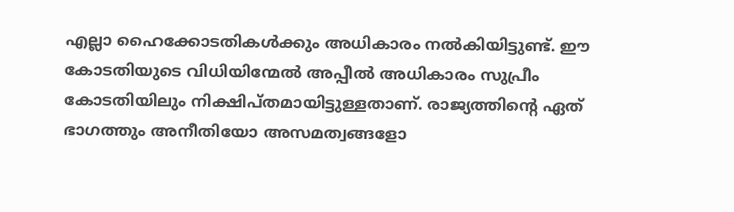എല്ലാ ഹൈക്കോടതികള്‍ക്കും അധികാരം നല്‍കിയിട്ടുണ്ട്. ഈ കോടതിയുടെ വിധിയിന്മേല്‍ അപ്പീല്‍ അധികാരം സുപ്രീം കോടതിയിലും നിക്ഷിപ്തമായിട്ടുള്ളതാണ്. രാജ്യത്തിന്റെ ഏത് ഭാഗത്തും അനീതിയോ അസമത്വങ്ങളോ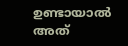ഉണ്ടായാല്‍ അത്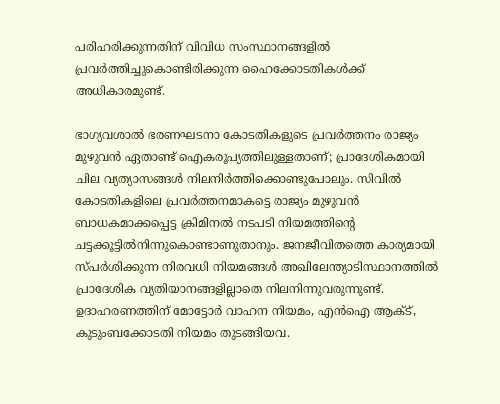പരിഹരിക്കുന്നതിന് വിവിധ സംസ്ഥാനങ്ങളില്‍ പ്രവര്‍ത്തിച്ചുകൊണ്ടിരിക്കുന്ന ഹൈക്കോടതികള്‍ക്ക് അധികാരമുണ്ട്.

ഭാഗ്യവശാല്‍ ഭരണഘടനാ കോടതികളുടെ പ്രവര്‍ത്തനം രാജ്യം മുഴുവന്‍ ഏതാണ്ട് ഐകരൂപ്യത്തിലുള്ളതാണ്; പ്രാദേശികമായി ചില വ്യത്യാസങ്ങള്‍ നിലനിര്‍ത്തിക്കൊണ്ടുപോലും. സിവില്‍ കോടതികളിലെ പ്രവര്‍ത്തനമാകട്ടെ രാജ്യം മുഴുവന്‍ ബാധകമാക്കപ്പെട്ട ക്രിമിനല്‍ നടപടി നിയമത്തിന്റെ ചട്ടക്കൂട്ടില്‍നിന്നുകൊണ്ടാണുതാനും. ജനജീവിതത്തെ കാര്യമായി സ്പര്‍ശിക്കുന്ന നിരവധി നിയമങ്ങള്‍ അഖിലേന്ത്യാടിസ്ഥാനത്തില്‍ പ്രാദേശിക വ്യതിയാനങ്ങളില്ലാതെ നിലനിന്നുവരുന്നുണ്ട്. ഉദാഹരണത്തിന് മോട്ടോര്‍ വാഹന നിയമം, എന്‍ഐ ആക്ട്, കുടുംബക്കോടതി നിയമം തുടങ്ങിയവ.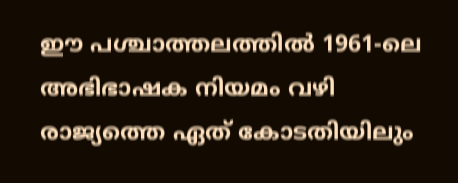ഈ പശ്ചാത്തലത്തില്‍ 1961-ലെ അഭിഭാഷക നിയമം വഴി രാജ്യത്തെ ഏത് കോടതിയിലും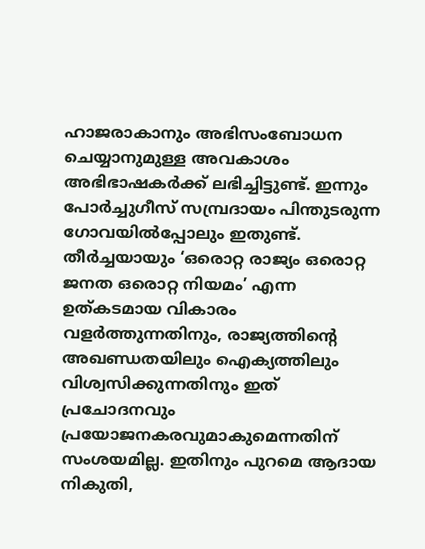ഹാജരാകാനും അഭിസംബോധന ചെയ്യാനുമുള്ള അവകാശം അഭിഭാഷകര്‍ക്ക് ലഭിച്ചിട്ടുണ്ട്. ഇന്നും പോര്‍ച്ചുഗീസ് സമ്പ്രദായം പിന്തുടരുന്ന ഗോവയില്‍പ്പോലും ഇതുണ്ട്. തീര്‍ച്ചയായും ‘ഒരൊറ്റ രാജ്യം ഒരൊറ്റ ജനത ഒരൊറ്റ നിയമം’ എന്ന ഉത്കടമായ വികാരം വളര്‍ത്തുന്നതിനും, രാജ്യത്തിന്റെ അഖണ്ഡതയിലും ഐക്യത്തിലും വിശ്വസിക്കുന്നതിനും ഇത് പ്രചോദനവും പ്രയോജനകരവുമാകുമെന്നതിന് സംശയമില്ല. ഇതിനും പുറമെ ആദായ നികുതി,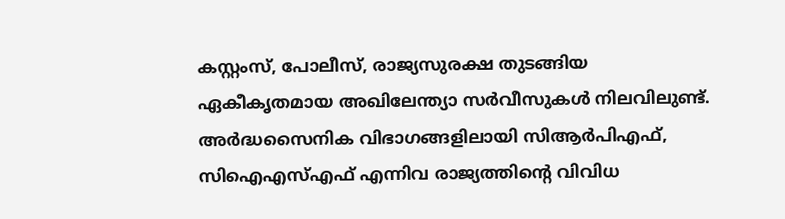കസ്റ്റംസ്, പോലീസ്, രാജ്യസുരക്ഷ തുടങ്ങിയ ഏകീകൃതമായ അഖിലേന്ത്യാ സര്‍വീസുകള്‍ നിലവിലുണ്ട്. അര്‍ദ്ധസൈനിക വിഭാഗങ്ങളിലായി സിആര്‍പിഎഫ്, സിഐഎസ്എഫ് എന്നിവ രാജ്യത്തിന്റെ വിവിധ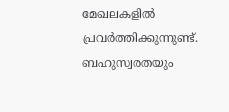മേഖലകളില്‍ പ്രവര്‍ത്തിക്കുന്നുണ്ട്. ബഹുസ്വരതയും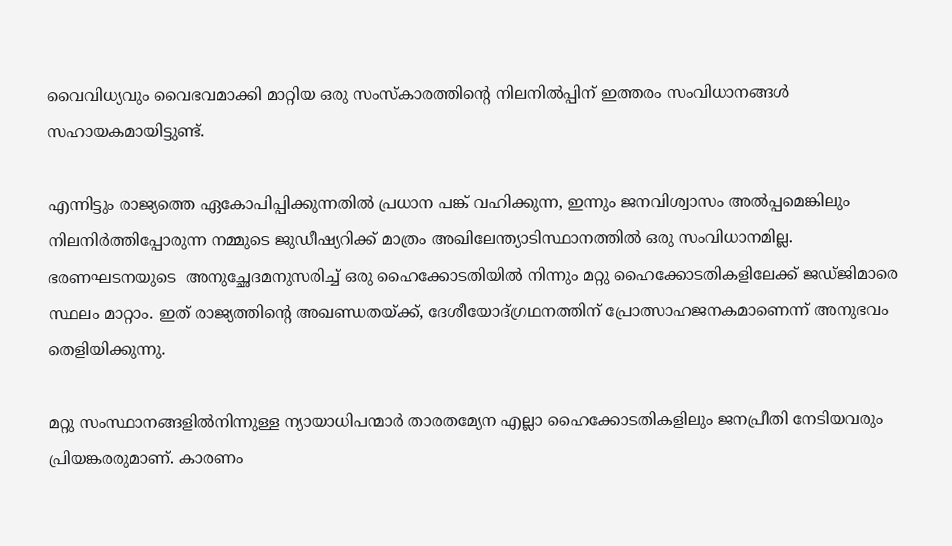വൈവിധ്യവും വൈഭവമാക്കി മാറ്റിയ ഒരു സംസ്‌കാരത്തിന്റെ നിലനില്‍പ്പിന് ഇത്തരം സംവിധാനങ്ങള്‍ സഹായകമായിട്ടുണ്ട്.

എന്നിട്ടും രാജ്യത്തെ ഏകോപിപ്പിക്കുന്നതില്‍ പ്രധാന പങ്ക് വഹിക്കുന്ന, ഇന്നും ജനവിശ്വാസം അല്‍പ്പമെങ്കിലും നിലനിര്‍ത്തിപ്പോരുന്ന നമ്മുടെ ജുഡീഷ്യറിക്ക് മാത്രം അഖിലേന്ത്യാടിസ്ഥാനത്തില്‍ ഒരു സംവിധാനമില്ല. ഭരണഘടനയുടെ  അനുച്ഛേദമനുസരിച്ച് ഒരു ഹൈക്കോടതിയില്‍ നിന്നും മറ്റു ഹൈക്കോടതികളിലേക്ക് ജഡ്ജിമാരെ സ്ഥലം മാറ്റാം. ഇത് രാജ്യത്തിന്റെ അഖണ്ഡതയ്‌ക്ക്, ദേശീയോദ്ഗ്രഥനത്തിന് പ്രോത്സാഹജനകമാണെന്ന് അനുഭവം തെളിയിക്കുന്നു.

മറ്റു സംസ്ഥാനങ്ങളില്‍നിന്നുള്ള ന്യായാധിപന്മാര്‍ താരതമ്യേന എല്ലാ ഹൈക്കോടതികളിലും ജനപ്രീതി നേടിയവരും പ്രിയങ്കരരുമാണ്. കാരണം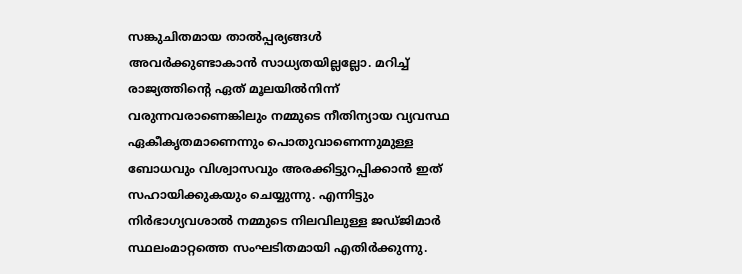സങ്കുചിതമായ താല്‍പ്പര്യങ്ങള്‍ അവര്‍ക്കുണ്ടാകാന്‍ സാധ്യതയില്ലല്ലോ. മറിച്ച് രാജ്യത്തിന്റെ ഏത് മൂലയില്‍നിന്ന് വരുന്നവരാണെങ്കിലും നമ്മുടെ നീതിന്യായ വ്യവസ്ഥ ഏകീകൃതമാണെന്നും പൊതുവാണെന്നുമുള്ള ബോധവും വിശ്വാസവും അരക്കിട്ടുറപ്പിക്കാന്‍ ഇത് സഹായിക്കുകയും ചെയ്യുന്നു. എന്നിട്ടും നിര്‍ഭാഗ്യവശാല്‍ നമ്മുടെ നിലവിലുള്ള ജഡ്ജിമാര്‍ സ്ഥലംമാറ്റത്തെ സംഘടിതമായി എതിര്‍ക്കുന്നു.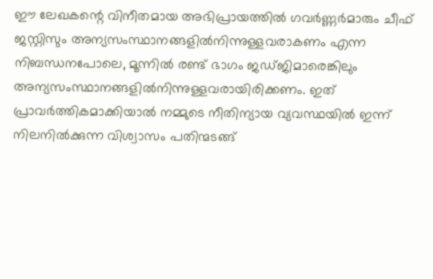ഈ ലേഖകന്റെ വിനീതമായ അഭിപ്രായത്തില്‍ ഗവര്‍ണ്ണര്‍മാരും ചീഫ് ജസ്റ്റിസും അന്യസംസ്ഥാനങ്ങളില്‍നിന്നുള്ളവരാകണം എന്ന നിബന്ധനപോലെ, മൂന്നില്‍ രണ്ട് ഭാഗം ജഡ്ജിമാരെങ്കിലും അന്യസംസ്ഥാനങ്ങളില്‍നിന്നുള്ളവരായിരിക്കണം. ഇത് പ്രാവര്‍ത്തികമാക്കിയാല്‍ നമ്മുടെ നീതിന്യായ വ്യവസ്ഥയില്‍ ഇന്ന് നിലനില്‍ക്കുന്ന വിശ്വാസം പതിന്മടങ്ങ്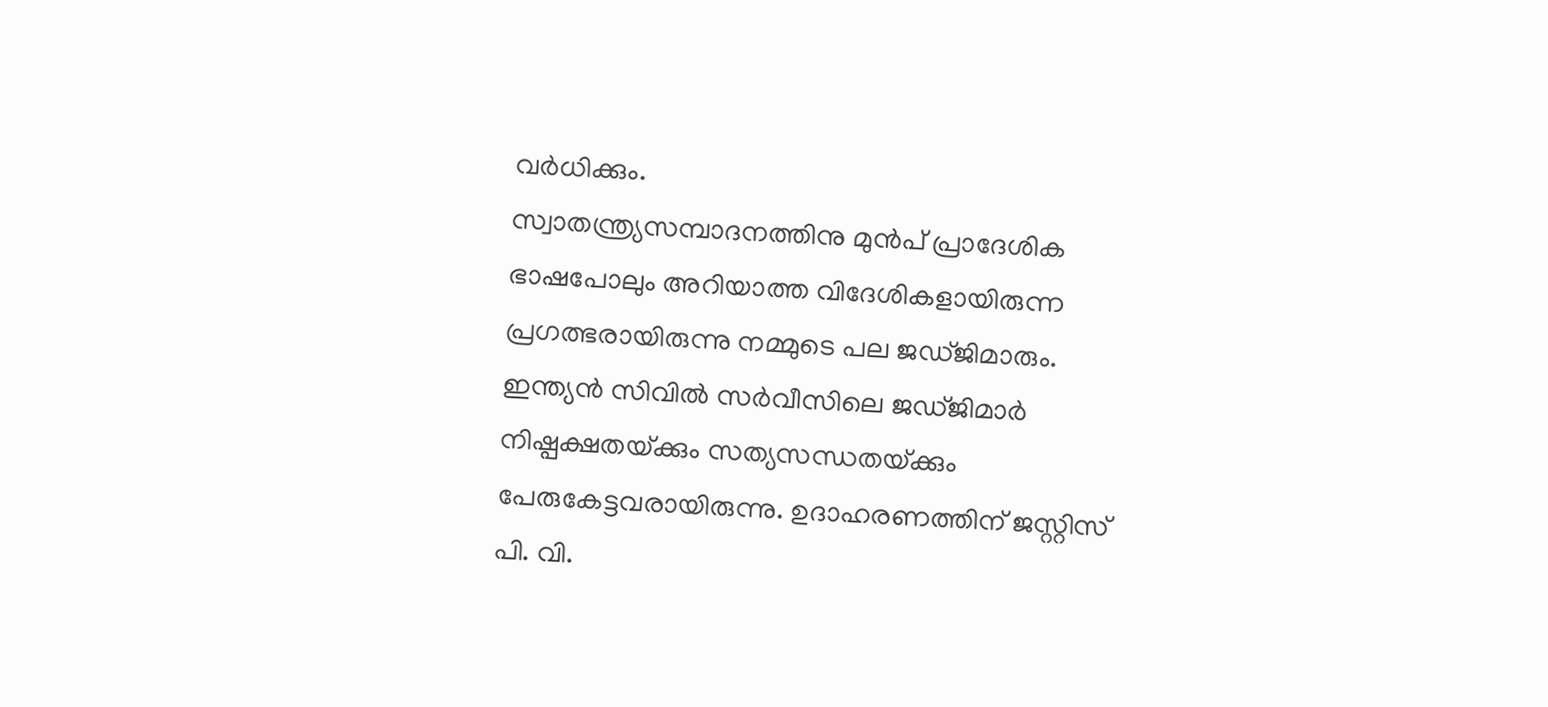വര്‍ധിക്കും.
സ്വാതന്ത്ര്യസമ്പാദനത്തിനു മുന്‍പ് പ്രാദേശിക ഭാഷപോലും അറിയാത്ത വിദേശികളായിരുന്ന പ്രഗത്ഭരായിരുന്നു നമ്മുടെ പല ജഡ്ജിമാരും. ഇന്ത്യന്‍ സിവില്‍ സര്‍വീസിലെ ജഡ്ജിമാര്‍ നിഷ്പക്ഷതയ്‌ക്കും സത്യസന്ധതയ്‌ക്കും പേരുകേട്ടവരായിരുന്നു. ഉദാഹരണത്തിന് ജസ്റ്റിസ് പി. വി.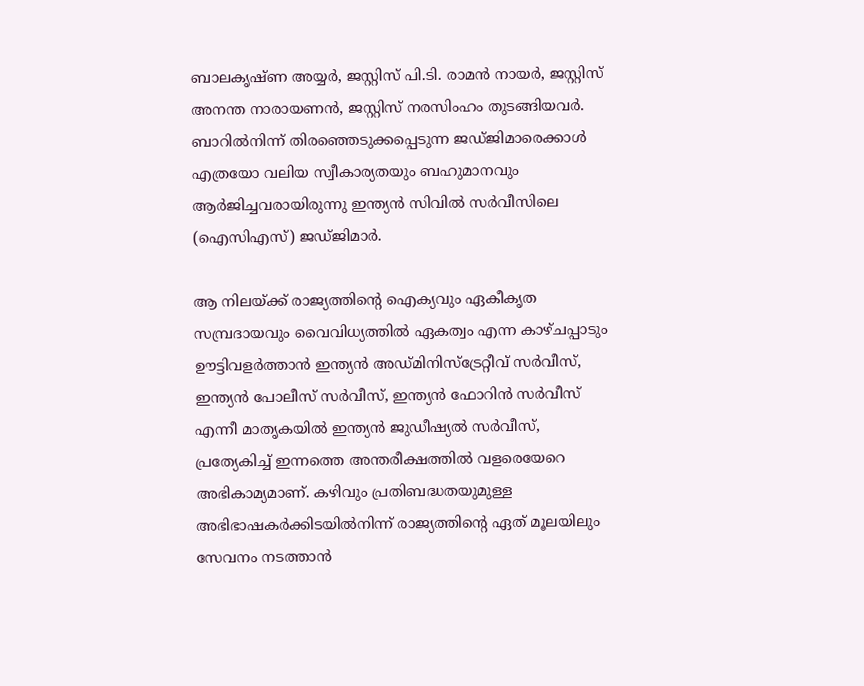ബാലകൃഷ്ണ അയ്യര്‍, ജസ്റ്റിസ് പി.ടി. രാമന്‍ നായര്‍, ജസ്റ്റിസ് അനന്ത നാരായണന്‍, ജസ്റ്റിസ് നരസിംഹം തുടങ്ങിയവര്‍. ബാറില്‍നിന്ന് തിരഞ്ഞെടുക്കപ്പെടുന്ന ജഡ്ജിമാരെക്കാള്‍ എത്രയോ വലിയ സ്വീകാര്യതയും ബഹുമാനവും ആര്‍ജിച്ചവരായിരുന്നു ഇന്ത്യന്‍ സിവില്‍ സര്‍വീസിലെ (ഐസിഎസ്) ജഡ്ജിമാര്‍.

ആ നിലയ്‌ക്ക് രാജ്യത്തിന്റെ ഐക്യവും ഏകീകൃത സമ്പ്രദായവും വൈവിധ്യത്തില്‍ ഏകത്വം എന്ന കാഴ്ചപ്പാടും ഊട്ടിവളര്‍ത്താന്‍ ഇന്ത്യന്‍ അഡ്മിനിസ്‌ട്രേറ്റീവ് സര്‍വീസ്, ഇന്ത്യന്‍ പോലീസ് സര്‍വീസ്, ഇന്ത്യന്‍ ഫോറിന്‍ സര്‍വീസ് എന്നീ മാതൃകയില്‍ ഇന്ത്യന്‍ ജുഡീഷ്യല്‍ സര്‍വീസ്, പ്രത്യേകിച്ച് ഇന്നത്തെ അന്തരീക്ഷത്തില്‍ വളരെയേറെ അഭികാമ്യമാണ്. കഴിവും പ്രതിബദ്ധതയുമുള്ള അഭിഭാഷകര്‍ക്കിടയില്‍നിന്ന് രാജ്യത്തിന്റെ ഏത് മൂലയിലും സേവനം നടത്താന്‍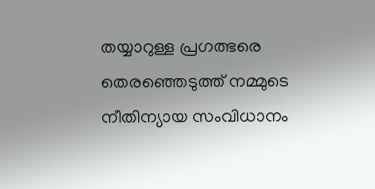തയ്യാറുള്ള പ്രഗത്ഭരെ തെരഞ്ഞെടുത്ത് നമ്മുടെ നീതിന്യായ സംവിധാനം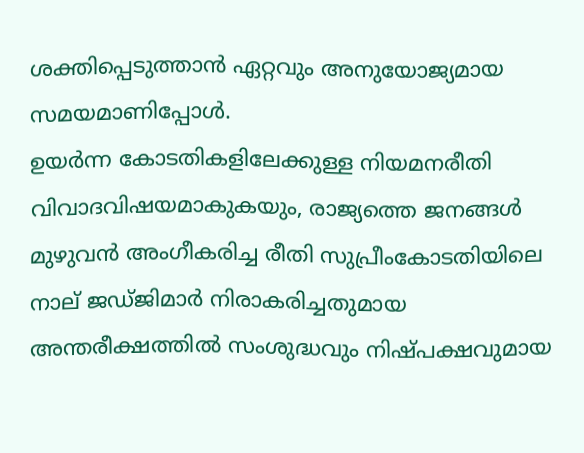ശക്തിപ്പെടുത്താന്‍ ഏറ്റവും അനുയോജ്യമായ സമയമാണിപ്പോള്‍.
ഉയര്‍ന്ന കോടതികളിലേക്കുള്ള നിയമനരീതി വിവാദവിഷയമാകുകയും, രാജ്യത്തെ ജനങ്ങള്‍ മുഴുവന്‍ അംഗീകരിച്ച രീതി സുപ്രീംകോടതിയിലെ നാല് ജഡ്ജിമാര്‍ നിരാകരിച്ചതുമായ അന്തരീക്ഷത്തില്‍ സംശുദ്ധവും നിഷ്പക്ഷവുമായ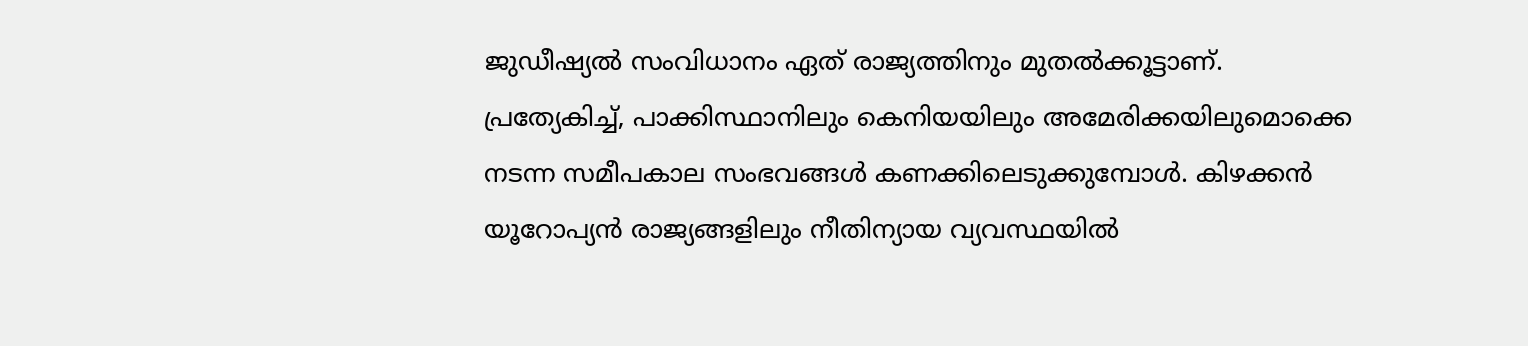ജുഡീഷ്യല്‍ സംവിധാനം ഏത് രാജ്യത്തിനും മുതല്‍ക്കൂട്ടാണ്. പ്രത്യേകിച്ച്, പാക്കിസ്ഥാനിലും കെനിയയിലും അമേരിക്കയിലുമൊക്കെ നടന്ന സമീപകാല സംഭവങ്ങള്‍ കണക്കിലെടുക്കുമ്പോള്‍. കിഴക്കന്‍ യൂറോപ്യന്‍ രാജ്യങ്ങളിലും നീതിന്യായ വ്യവസ്ഥയില്‍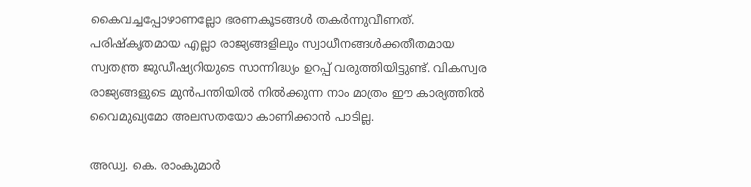കൈവച്ചപ്പോഴാണല്ലോ ഭരണകൂടങ്ങള്‍ തകര്‍ന്നുവീണത്. പരിഷ്‌കൃതമായ എല്ലാ രാജ്യങ്ങളിലും സ്വാധീനങ്ങള്‍ക്കതീതമായ  സ്വതന്ത്ര ജുഡീഷ്യറിയുടെ സാന്നിദ്ധ്യം ഉറപ്പ് വരുത്തിയിട്ടുണ്ട്. വികസ്വര രാജ്യങ്ങളുടെ മുന്‍പന്തിയില്‍ നില്‍ക്കുന്ന നാം മാത്രം ഈ കാര്യത്തില്‍ വൈമുഖ്യമോ അലസതയോ കാണിക്കാന്‍ പാടില്ല.

അഡ്വ. കെ. രാംകുമാര്‍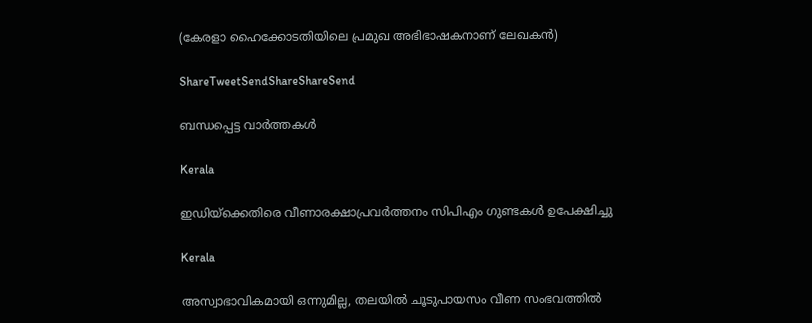(കേരളാ ഹൈക്കോടതിയിലെ പ്രമുഖ അഭിഭാഷകനാണ് ലേഖകന്‍)

ShareTweetSendShareShareSend

ബന്ധപ്പെട്ട വാര്‍ത്തകള്‍

Kerala

ഇഡിയ്‌ക്കെതിരെ വീണാരക്ഷാപ്രവര്‍ത്തനം സിപിഎം ഗുണ്ടകള്‍ ഉപേക്ഷിച്ചു

Kerala

അസ്വാഭാവികമായി ഒന്നുമില്ല, തലയില്‍ ചൂടുപായസം വീണ സംഭവത്തില്‍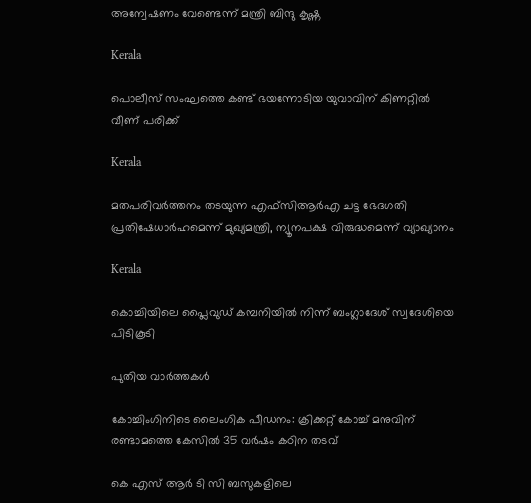അന്വേഷണം വേണ്ടെന്ന് മന്ത്രി ബിന്ദു കൃഷ്ണ

Kerala

പൊലീസ് സംഘത്തെ കണ്ട് ഭയന്നോടിയ യുവാവിന് കിണറ്റില്‍ വീണ് പരിക്ക്

Kerala

മതപരിവര്‍ത്തനം തടയുന്ന എഫ്‌സിആര്‍എ ചട്ട ഭേദഗതി പ്രതിഷേധാര്‍ഹമെന്ന് മുഖ്യമന്ത്രി, ന്യൂനപക്ഷ വിരുദ്ധമെന്ന് വ്യാഖ്യാനം

Kerala

കൊച്ചിയിലെ പ്ലൈവുഡ് കമ്പനിയില്‍ നിന്ന് ബംഗ്ലാദേശ് സ്വദേശിയെ പിടികൂടി

പുതിയ വാര്‍ത്തകള്‍

കോച്ചിംഗിനിടെ ലൈംഗിക പീഡനം: ക്രിക്കറ്റ് കോച്ച് മനുവിന് രണ്ടാമത്തെ കേസില്‍ 35 വര്‍ഷം കഠിന തടവ്

കെ എസ് ആര്‍ ടി സി ബസുകളിലെ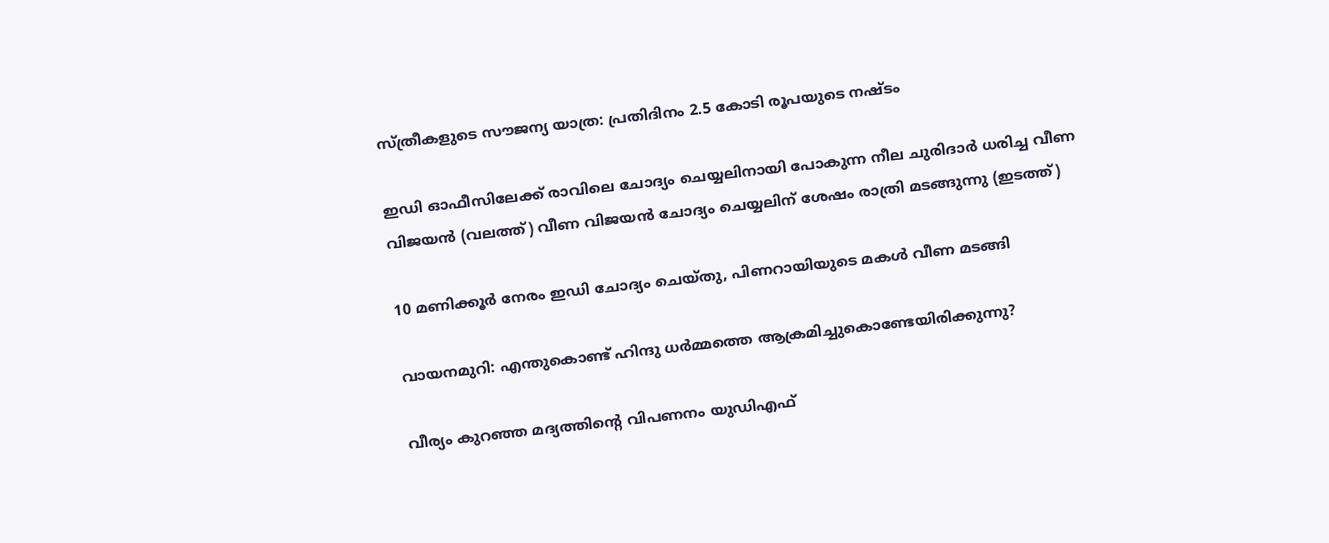സ്ത്രീകളുടെ സൗജന്യ യാത്ര: പ്രതിദിനം 2.5 കോടി രൂപയുടെ നഷ്ടം

ഇഡി ഓഫീസിലേക്ക് രാവിലെ ചോദ്യം ചെയ്യലിനായി പോകുന്ന നീല ചുരിദാര്‍ ധരിച്ച വീണ വിജയന്‍ (വലത്ത്) വീണ വിജയന്‍ ചോദ്യം ചെയ്യലിന് ശേഷം രാത്രി മടങ്ങുന്നു (ഇടത്ത്)

10 മണിക്കൂര്‍ നേരം ഇഡി ചോദ്യം ചെയ്തു, പിണറായിയുടെ മകള്‍ വീണ മടങ്ങി

വായനമുറി: എന്തുകൊണ്ട് ഹിന്ദു ധർമ്മത്തെ ആക്രമിച്ചുകൊണ്ടേയിരിക്കുന്നു?

വീര്യം കുറഞ്ഞ മദ്യത്തിന്റെ വിപണനം യുഡിഎഫ്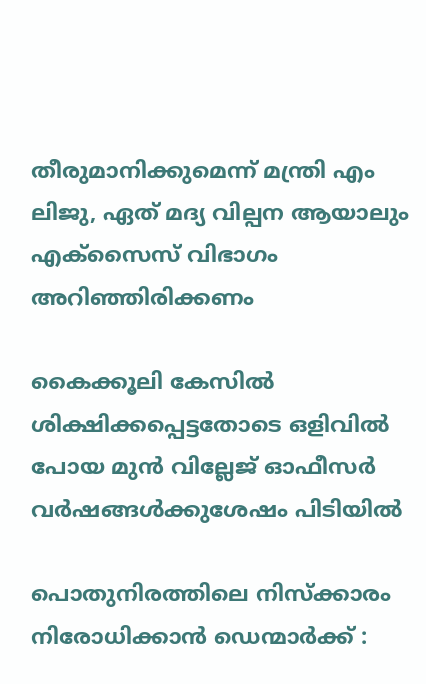തീരുമാനിക്കുമെന്ന് മന്ത്രി എം ലിജു, ഏത് മദ്യ വില്പന ആയാലും എക്‌സൈസ് വിഭാഗം അറിഞ്ഞിരിക്കണം

കൈക്കൂലി കേസില്‍ ശിക്ഷിക്കപ്പെട്ടതോടെ ഒളിവില്‍ പോയ മുന്‍ വില്ലേജ് ഓഫീസര്‍ വര്‍ഷങ്ങള്‍ക്കുശേഷം പിടിയില്‍

പൊതുനിരത്തിലെ നിസ്ക്കാരം നിരോധിക്കാൻ ഡെന്മാർക്ക് :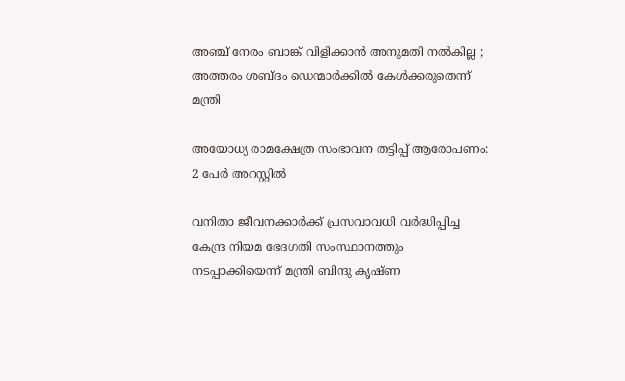അഞ്ച് നേരം ബാങ്ക് വിളിക്കാൻ അനുമതി നൽകില്ല ; അത്തരം ശബ്ദം ഡെന്മാർക്കിൽ കേൾക്കരുതെന്ന് മന്ത്രി

അയോധ്യ രാമക്ഷേത്ര സംഭാവന തട്ടിപ്പ് ആരോപണം: 2 പേര്‍ അറസ്റ്റില്‍

വനിതാ ജീവനക്കാര്‍ക്ക് പ്രസവാവധി വര്‍ദ്ധിപ്പിച്ച കേന്ദ്ര നിയമ ഭേദഗതി സംസ്ഥാനത്തും നടപ്പാക്കിയെന്ന് മന്ത്രി ബിന്ദു കൃഷ്ണ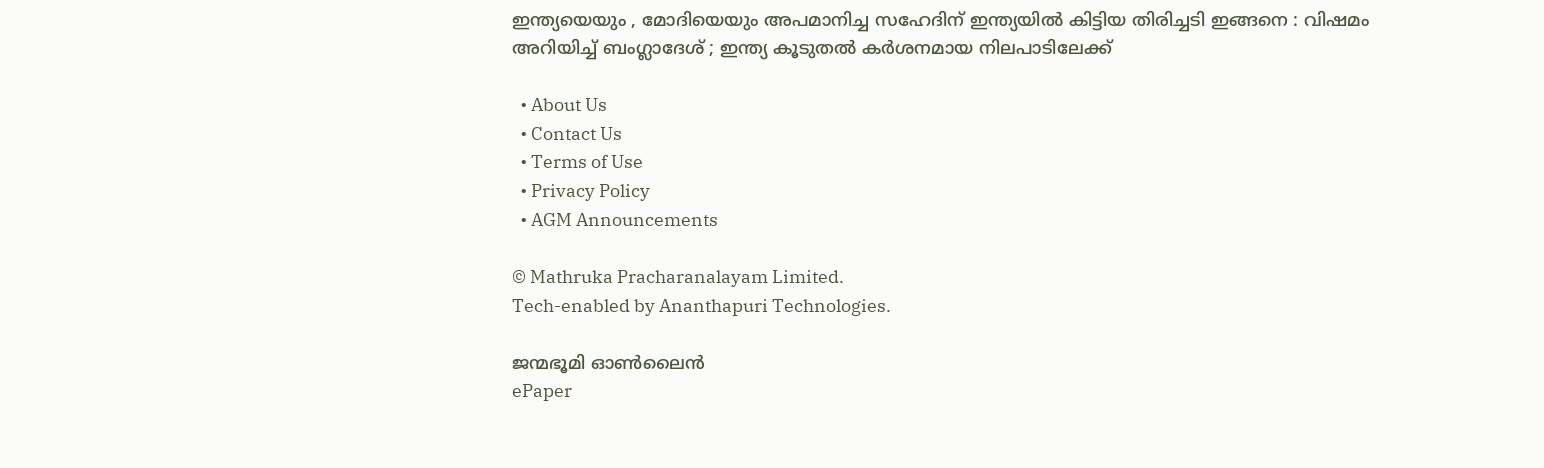ഇന്ത്യയെയും , മോദിയെയും അപമാനിച്ച സഹേദിന് ഇന്ത്യയിൽ കിട്ടിയ തിരിച്ചടി ഇങ്ങനെ : വിഷമം അറിയിച്ച് ബംഗ്ലാദേശ് ; ഇന്ത്യ കൂടുതൽ കർശനമായ നിലപാടിലേക്ക്

  • About Us
  • Contact Us
  • Terms of Use
  • Privacy Policy
  • AGM Announcements

© Mathruka Pracharanalayam Limited.
Tech-enabled by Ananthapuri Technologies.

ജന്മഭൂമി ഓണ്‍ലൈന്‍
ePaper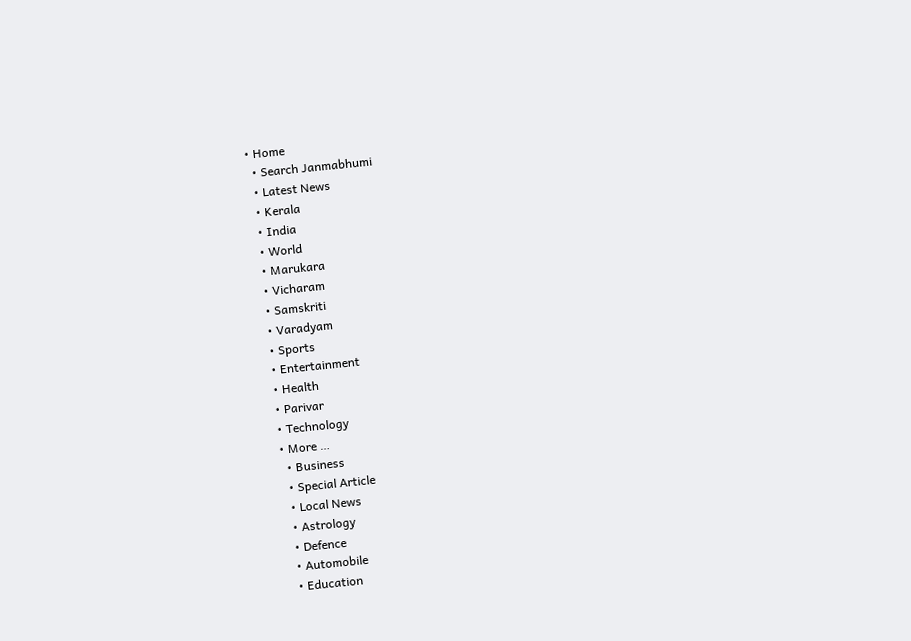• Home
  • Search Janmabhumi
  • Latest News
  • Kerala
  • India
  • World
  • Marukara
  • Vicharam
  • Samskriti
  • Varadyam
  • Sports
  • Entertainment
  • Health
  • Parivar
  • Technology
  • More …
    • Business
    • Special Article
    • Local News
    • Astrology
    • Defence
    • Automobile
    • Education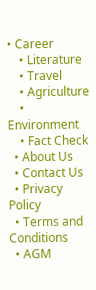• Career
    • Literature
    • Travel
    • Agriculture
    • Environment
    • Fact Check
  • About Us
  • Contact Us
  • Privacy Policy
  • Terms and Conditions
  • AGM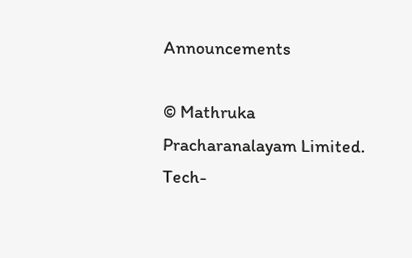Announcements

© Mathruka Pracharanalayam Limited.
Tech-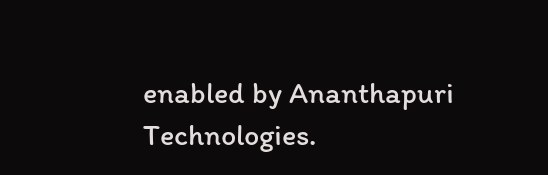enabled by Ananthapuri Technologies.